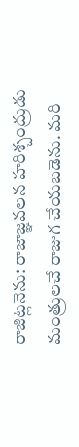రాజిట్లనెను: రాజాజ్ఞవలన హరిశ్చంద్రుడు మంత్రులచే రాజుగ చేయబడెను. మరి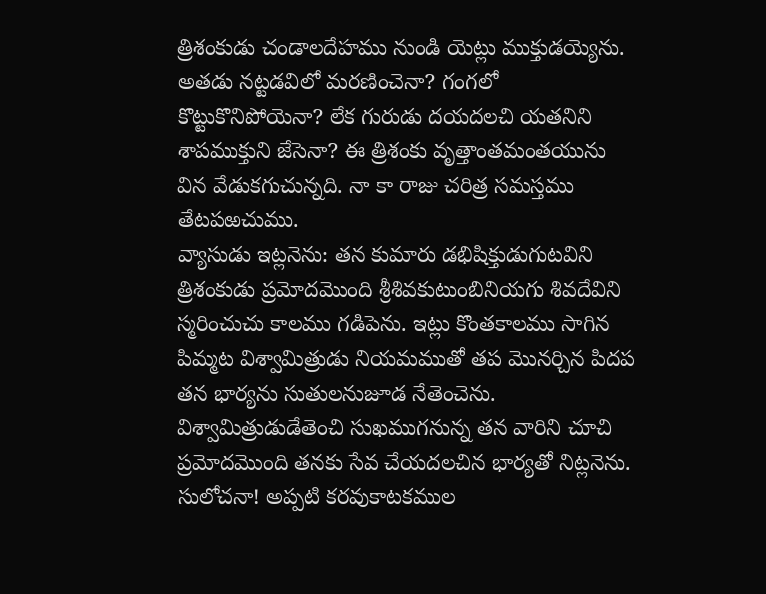త్రిశంకుడు చండాలదేహము నుండి యెట్లు ముక్తుడయ్యెను. అతడు నట్టడవిలో మరణించెనా? గంగలో కొట్టుకొనిపోయెనా? లేక గురుడు దయదలచి యతనిని శాపముక్తుని జేసెనా? ఈ త్రిశంకు వృత్తాంతమంతయును విన వేడుకగుచున్నది. నా కా రాజు చరిత్ర సమస్తము తేటపఱచుము.
వ్యాసుడు ఇట్లనెను: తన కుమారు డభిషిక్తుడుగుటవిని త్రిశంకుడు ప్రమోదమొంది శ్రీశివకుటుంబినియగు శివదేవిని స్మరించుచు కాలము గడిపెను. ఇట్లు కొంతకాలము సాగిన పిమ్మట విశ్వామిత్రుడు నియమముతో తప మొనర్చిన పిదప తన భార్యను సుతులనుజూడ నేతెంచెను.
విశ్వామిత్రుడుడేతెంచి సుఖముగనున్న తన వారిని చూచి ప్రమోదమొంది తనకు సేవ చేయదలచిన భార్యతో నిట్లనెను.
సులోచనా! అప్పటి కరవుకాటకముల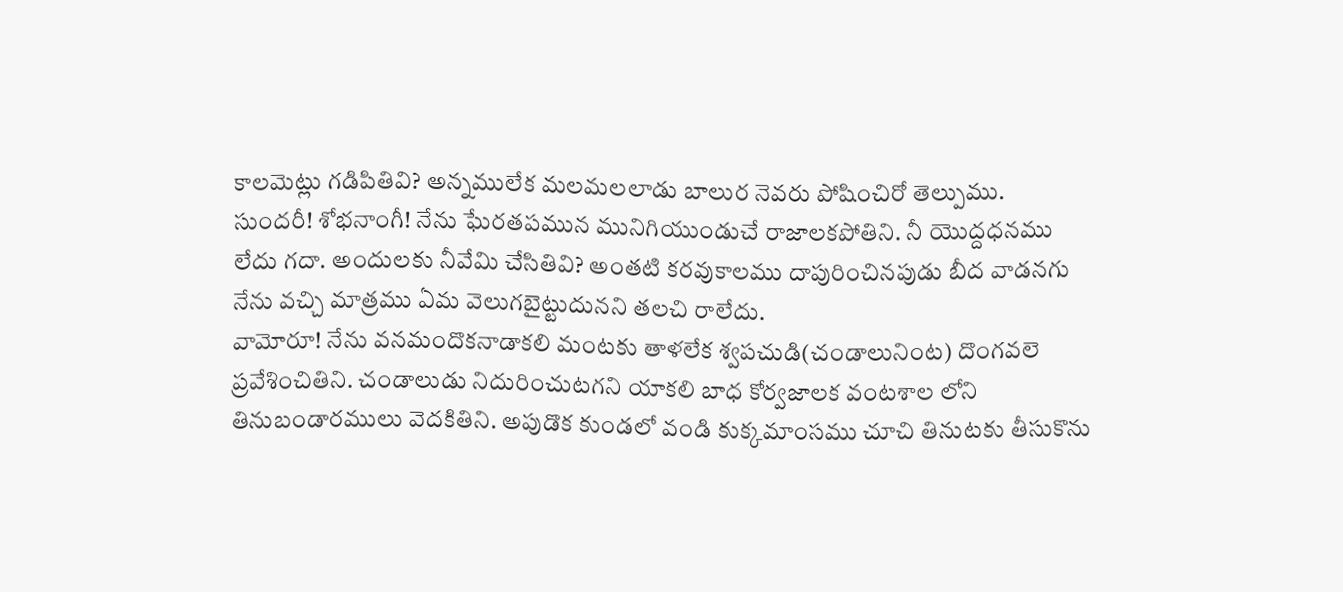కాలమెట్లు గడిపితివి? అన్నములేక మలమలలాడు బాలుర నెవరు పోషించిరో తెల్పుము.
సుందరీ! శోభనాంగీ! నేను ఘేరతపమున మునిగియుండుచే రాజాలకపోతిని. నీ యొద్దధనము లేదు గదా. అందులకు నీవేమి చేసితివి? అంతటి కరవుకాలము దాపురించినపుడు బీద వాడనగు నేను వచ్చి మాత్రము ఏమ వెలుగబైట్టుదునని తలచి రాలేదు.
వామోరూ! నేను వనమందొకనాడాకలి మంటకు తాళలేక శ్వపచుడి(చండాలునింట) దొంగవలె ప్రవేశించితిని. చండాలుడు నిదురించుటగని యాకలి బాధ కోర్వజాలక వంటశాల లోని తినుబండారములు వెదకితిని. అపుడొక కుండలో వండి కుక్కమాంసము చూచి తినుటకు తీసుకొను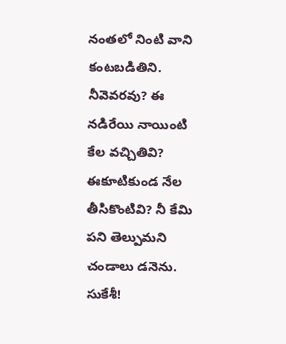నంతలో నింటి వాని కంటబడితిని.
నీవెవరవు? ఈ నడిరేయి నాయింటి కేల వచ్చితివి? ఈకూటికుండ నేల తీసికొంటివి? నీ కేమి పని తెల్పుమని చండాలు డనెను.
సుకేశీ!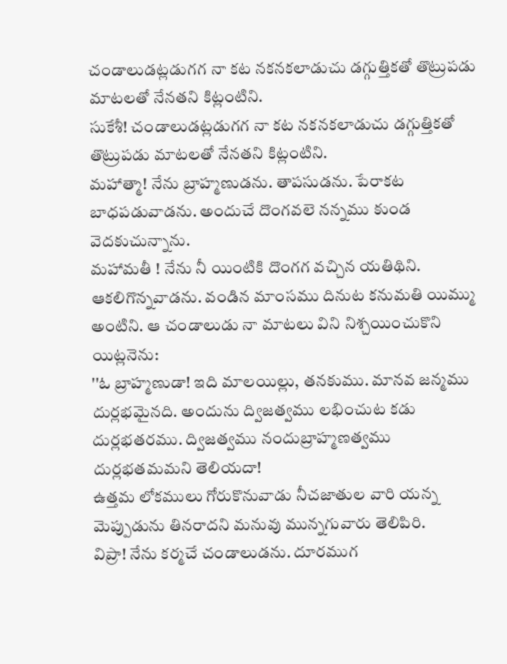చండాలుడట్లడుగగ నా కట నకనకలాడుచు డగ్గుత్తికతో తొట్రుపడు మాటలతో నేనతని కిట్లంటిని.
సుకేశీ! చండాలుడట్లడుగగ నా కట నకనకలాడుచు డగ్గుత్తికతో తొట్రుపడు మాటలతో నేనతని కిట్లంటిని.
మహాత్మా! నేను బ్రాహ్మణుడను. తాపసుడను. పేరాకట బాధపడువాడను. అందుచే దొంగవలె నన్నము కుండ వెదకుచున్నాను.
మహామతీ ! నేను నీ యింటికి దొంగగ వచ్చిన యతిథిని. ఆకలిగొన్నవాడను. వండిన మాంసము దినుట కనుమతి యిమ్ము అంటిని. ఆ చండాలుడు నా మాటలు విని నిశ్చయించుకొని యిట్లనెను:
''ఓ బ్రాహ్మణుడా! ఇది మాలయిల్లు, తనకుము. మానవ జన్మము దుర్లభమైనది. అందును ద్విజత్వము లభించుట కడు దుర్లభతరము. ద్విజత్వము నందుబ్రాహ్మణత్వము దుర్లభతమమని తెలియదా!
ఉత్తమ లోకములు గోరుకొనువాడు నీచజాతుల వారి యన్న మెప్పుడును తినరాదని మనువు మున్నగువారు తెలిపిరి.
విప్రా! నేను కర్మచే చండాలుడను. దూరముగ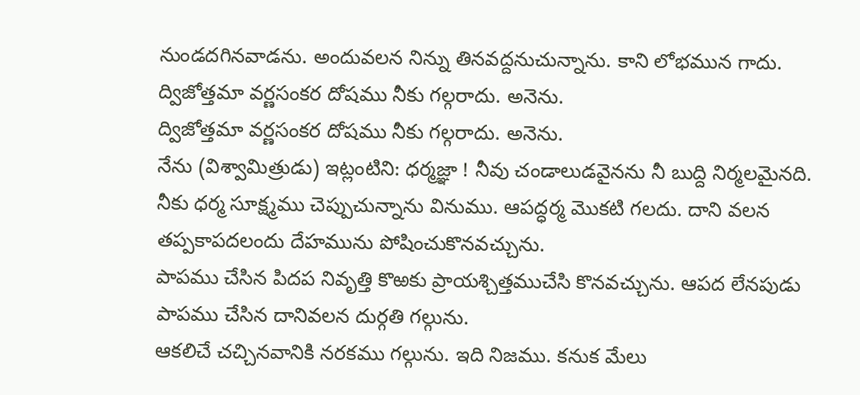నుండదగినవాడను. అందువలన నిన్ను తినవద్దనుచున్నాను. కాని లోభమున గాదు.
ద్విజోత్తమా వర్ణసంకర దోషము నీకు గల్గరాదు. అనెను.
ద్విజోత్తమా వర్ణసంకర దోషము నీకు గల్గరాదు. అనెను.
నేను (విశ్వామిత్రుడు) ఇట్లంటిని: ధర్మజ్ఞా ! నీవు చండాలుడవైనను నీ బుద్ది నిర్మలమైనది. నీకు ధర్మ సూక్ష్మము చెప్పుచున్నాను వినుము. ఆపద్ధర్మ మొకటి గలదు. దాని వలన తప్పకాపదలందు దేహమును పోషించుకొనవచ్చును.
పాపము చేసిన పిదప నివృత్తి కొఱకు ప్రాయశ్చిత్తముచేసి కొనవచ్చును. ఆపద లేనపుడు పాపము చేసిన దానివలన దుర్గతి గల్గును.
ఆకలిచే చచ్చినవానికి నరకము గల్గును. ఇది నిజము. కనుక మేలు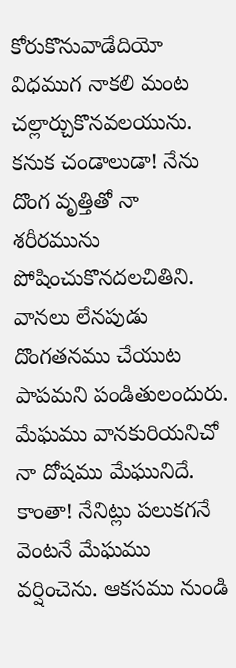కోరుకొనువాడేదియో విధముగ నాకలి మంట చల్లార్చుకొనవలయును.
కనుక చండాలుడా! నేను దొంగ వృత్తితో నా శరీరమును పోషించుకొనదలచితిని. వానలు లేనపుడు దొంగతనము చేయుట పాపమని పండితులందురు. మేఘము వానకురియనిచో నా దోషము మేఘునిదే.
కాంతా! నేనిట్లు పలుకగనే వెంటనే మేఘము వర్షించెను. ఆకసము నుండి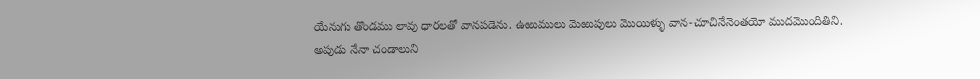యేనుగు తొండము లావు ధారలతో వానపడెను. ఉఱుములు మెఱుపులు మొయిళ్ళు వాన-చూచినేనెంతయో ముదమొందితిని.
అపుడు నేనా చండాలుని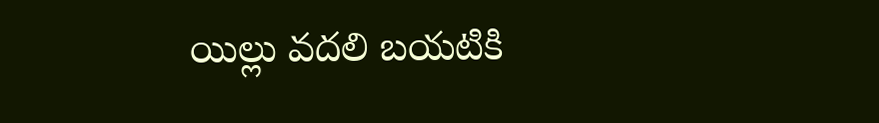యిల్లు వదలి బయటికి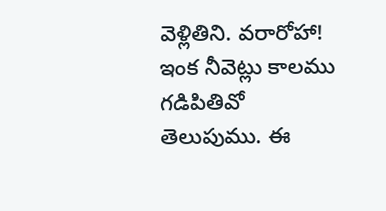వెళ్లితిని. వరారోహా! ఇంక నీవెట్లు కాలము గడిపితివో తెలుపుము. ఈ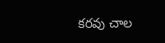కరవు చాల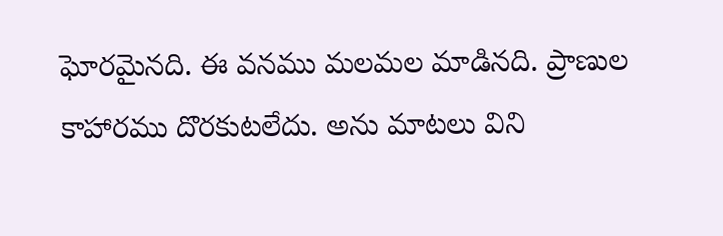ఘోరమైనది. ఈ వనము మలమల మాడినది. ప్రాణుల కాహారము దొరకుటలేదు. అను మాటలు విని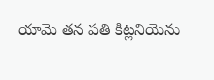యామె తన పతి కిట్లనియెను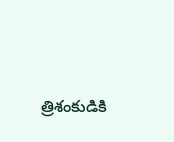త్రిశంకుడికి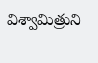విశ్వామిత్రుని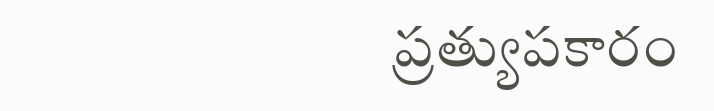ప్రత్యుపకారం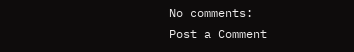No comments:
Post a Comment